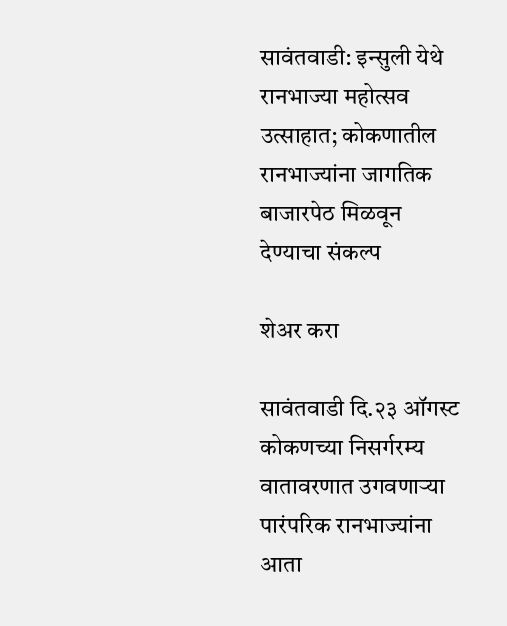सावंतवाडी: इन्सुली येथे रानभाज्या महोत्सव उत्साहात; कोकणातील रानभाज्यांना जागतिक बाजारपेठ मिळवून देण्याचा संकल्प

शेअर करा

सावंतवाडी दि.२३ ऑगस्ट
कोकणच्या निसर्गरम्य वातावरणात उगवणाऱ्या पारंपरिक रानभाज्यांना आता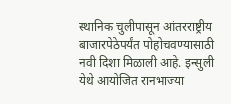स्थानिक चुलीपासून आंतरराष्ट्रीय बाजारपेठेपर्यंत पोहोचवण्यासाठी नवी दिशा मिळाली आहे. इन्सुली येथे आयोजित रानभाज्या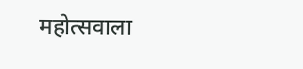महोत्सवाला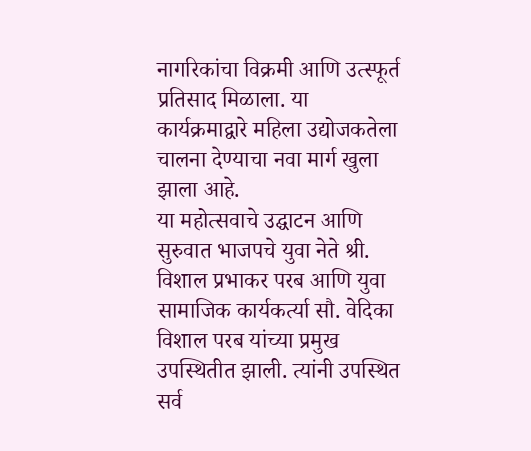नागरिकांचा विक्रमी आणि उत्स्फूर्त प्रतिसाद मिळाला. या कार्यक्रमाद्वारे महिला उद्योजकतेला चालना देण्याचा नवा मार्ग खुला झाला आहे.
या महोत्सवाचे उद्घाटन आणि सुरुवात भाजपचे युवा नेते श्री. विशाल प्रभाकर परब आणि युवा सामाजिक कार्यकर्त्या सौ. वेदिका विशाल परब यांच्या प्रमुख उपस्थितीत झाली. त्यांनी उपस्थित सर्व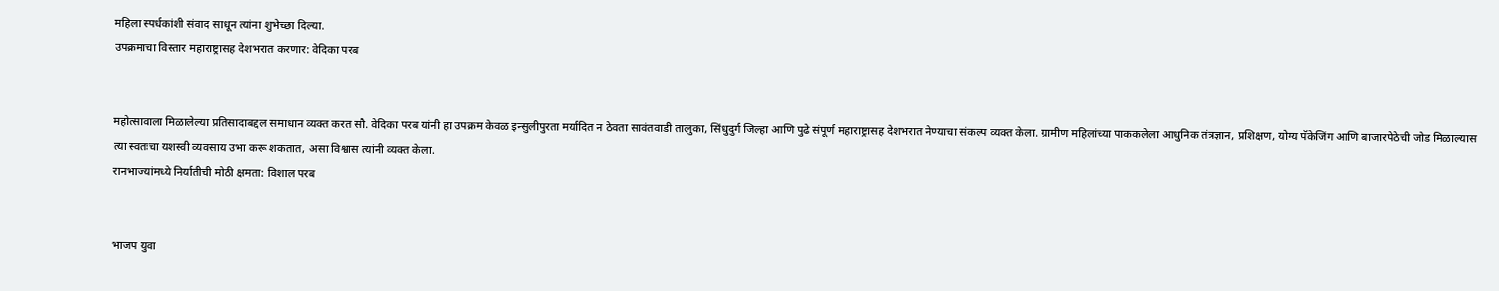महिला स्पर्धकांशी संवाद साधून त्यांना शुभेच्छा दिल्या.
उपक्रमाचा विस्तार महाराष्ट्रासह देशभरात करणार: वेदिका परब


महोत्सावाला मिळालेल्या प्रतिसादाबद्दल समाधान व्यक्त करत सौ. वेदिका परब यांनी हा उपक्रम केवळ इन्सुलीपुरता मर्यादित न ठेवता सावंतवाडी तालुका, सिंधुदुर्ग जिल्हा आणि पुढे संपूर्ण महाराष्ट्रासह देशभरात नेण्याचा संकल्प व्यक्त केला. ग्रामीण महिलांच्या पाककलेला आधुनिक तंत्रज्ञान, प्रशिक्षण, योग्य पॅकेजिंग आणि बाजारपेठेची जोड मिळाल्यास त्या स्वतःचा यशस्वी व्यवसाय उभा करू शकतात, असा विश्वास त्यांनी व्यक्त केला.
रानभाज्यांमध्ये निर्यातीची मोठी क्षमता: विशाल परब


भाजप युवा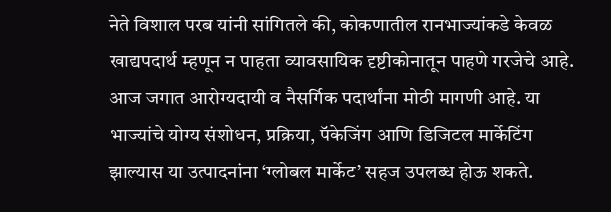नेते विशाल परब यांनी सांगितले की, कोकणातील रानभाज्यांकडे केवळ खाद्यपदार्थ म्हणून न पाहता व्यावसायिक दृष्टीकोनातून पाहणे गरजेचे आहे. आज जगात आरोग्यदायी व नैसर्गिक पदार्थांना मोठी मागणी आहे. या भाज्यांचे योग्य संशोधन, प्रक्रिया, पॅकेजिंग आणि डिजिटल मार्केटिंग झाल्यास या उत्पादनांना ‘ग्लोबल मार्केट’ सहज उपलब्ध होऊ शकते.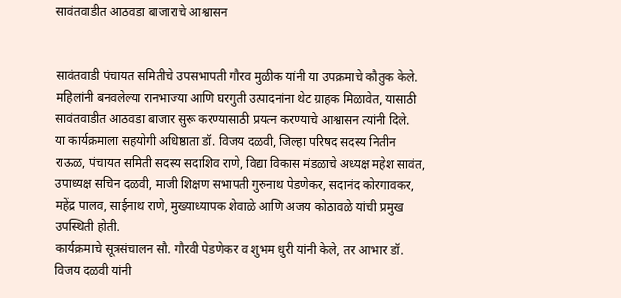सावंतवाडीत आठवडा बाजाराचे आश्वासन


सावंतवाडी पंचायत समितीचे उपसभापती गौरव मुळीक यांनी या उपक्रमाचे कौतुक केले. महिलांनी बनवलेल्या रानभाज्या आणि घरगुती उत्पादनांना थेट ग्राहक मिळावेत, यासाठी सावंतवाडीत आठवडा बाजार सुरू करण्यासाठी प्रयत्न करण्याचे आश्वासन त्यांनी दिले.
या कार्यक्रमाला सहयोगी अधिष्ठाता डॉ. विजय दळवी, जिल्हा परिषद सदस्य नितीन राऊळ, पंचायत समिती सदस्य सदाशिव राणे, विद्या विकास मंडळाचे अध्यक्ष महेश सावंत, उपाध्यक्ष सचिन दळवी, माजी शिक्षण सभापती गुरुनाथ पेडणेकर, सदानंद कोरगावकर, महेंद्र पालव, साईनाथ राणे, मुख्याध्यापक शेवाळे आणि अजय कोठावळे यांची प्रमुख उपस्थिती होती.
कार्यक्रमाचे सूत्रसंचालन सौ. गौरवी पेडणेकर व शुभम धुरी यांनी केले, तर आभार डॉ. विजय दळवी यांनी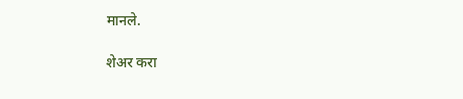मानले.

शेअर करा